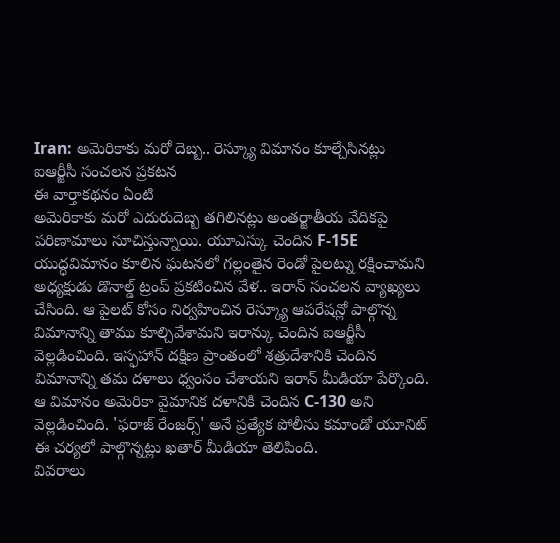Iran: అమెరికాకు మరో దెబ్బ.. రెస్క్యూ విమానం కూల్చేసినట్లు ఐఆర్జీసీ సంచలన ప్రకటన
ఈ వార్తాకథనం ఏంటి
అమెరికాకు మరో ఎదురుదెబ్బ తగిలినట్లు అంతర్జాతీయ వేదికపై పరిణామాలు సూచిస్తున్నాయి. యూఎస్కు చెందిన F-15E యుద్ధవిమానం కూలిన ఘటనలో గల్లంతైన రెండో పైలట్ను రక్షించామని అధ్యక్షుడు డొనాల్డ్ ట్రంప్ ప్రకటించిన వేళ.. ఇరాన్ సంచలన వ్యాఖ్యలు చేసింది. ఆ పైలట్ కోసం నిర్వహించిన రెస్క్యూ ఆపరేషన్లో పాల్గొన్న విమానాన్ని తాము కూల్చివేశామని ఇరాన్కు చెందిన ఐఆర్జీసీ వెల్లడించింది. ఇస్ఫహాన్ దక్షిణ ప్రాంతంలో శత్రుదేశానికి చెందిన విమానాన్ని తమ దళాలు ధ్వంసం చేశాయని ఇరాన్ మీడియా పేర్కొంది. ఆ విమానం అమెరికా వైమానిక దళానికి చెందిన C-130 అని వెల్లడించింది. 'ఫరాజ్ రేంజర్స్' అనే ప్రత్యేక పోలీసు కమాండో యూనిట్ ఈ చర్యలో పాల్గొన్నట్లు ఖతార్ మీడియా తెలిపింది.
వివరాలు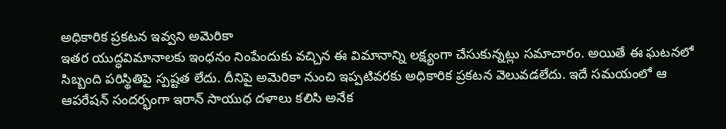అధికారిక ప్రకటన ఇవ్వని అమెరికా
ఇతర యుద్ధవిమానాలకు ఇంధనం నింపేందుకు వచ్చిన ఈ విమానాన్ని లక్ష్యంగా చేసుకున్నట్లు సమాచారం. అయితే ఈ ఘటనలో సిబ్బంది పరిస్థితిపై స్పష్టత లేదు. దీనిపై అమెరికా నుంచి ఇప్పటివరకు అధికారిక ప్రకటన వెలువడలేదు. ఇదే సమయంలో ఆ ఆపరేషన్ సందర్భంగా ఇరాన్ సాయుధ దళాలు కలిసి అనేక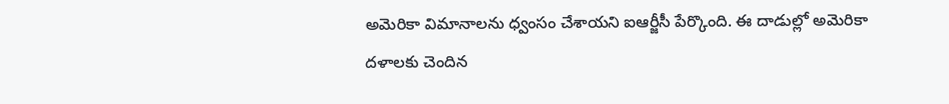అమెరికా విమానాలను ధ్వంసం చేశాయని ఐఆర్జీసీ పేర్కొంది. ఈ దాడుల్లో అమెరికా దళాలకు చెందిన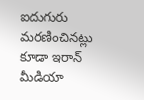ఐదుగురు మరణించినట్లు కూడా ఇరాన్ మీడియా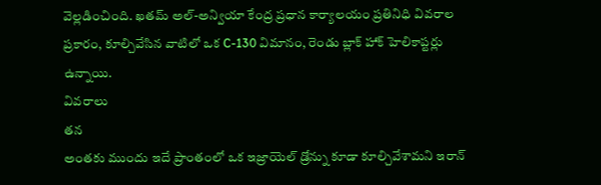వెల్లడించింది. ఖతమ్ అల్-అన్వియా కేంద్ర ప్రధాన కార్యాలయం ప్రతినిధి వివరాల ప్రకారం, కూల్చివేసిన వాటిలో ఒక C-130 విమానం, రెండు బ్లాక్ హాక్ హెలికాప్టర్లు ఉన్నాయి.
వివరాలు
తన
అంతకు ముందు ఇదే ప్రాంతంలో ఒక ఇజ్రాయెల్ డ్రోన్ను కూడా కూల్చివేశామని ఇరాన్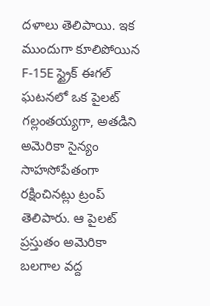దళాలు తెలిపాయి. ఇక ముందుగా కూలిపోయిన F-15E స్ట్రైక్ ఈగల్ ఘటనలో ఒక పైలట్ గల్లంతయ్యగా, అతడిని అమెరికా సైన్యం సాహసోపేతంగా రక్షించినట్లు ట్రంప్ తెలిపారు. ఆ పైలట్ ప్రస్తుతం అమెరికా బలగాల వద్ద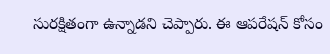సురక్షితంగా ఉన్నాడని చెప్పారు. ఈ ఆపరేషన్ కోసం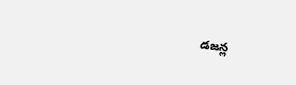డజన్ల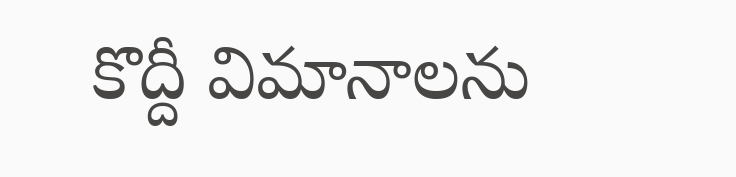కొద్దీ విమానాలను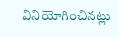వినియోగించినట్లు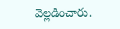వెల్లడించారు.